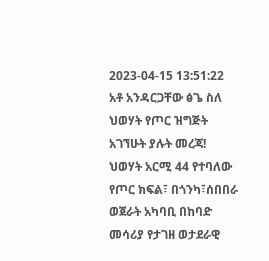2023-04-15 13:51:22
አቶ አንዳርጋቸው ፅጌ ስለ ህወሃት የጦር ዝግጅት አገኘሁት ያሉት መረጃ!
ህወሃት አርሚ 44 የተባለው የጦር ክፍል፣ በጎንካ፣ሰበበራ ወጀራት አካባቢ በከባድ መሳሪያ የታገዘ ወታደራዊ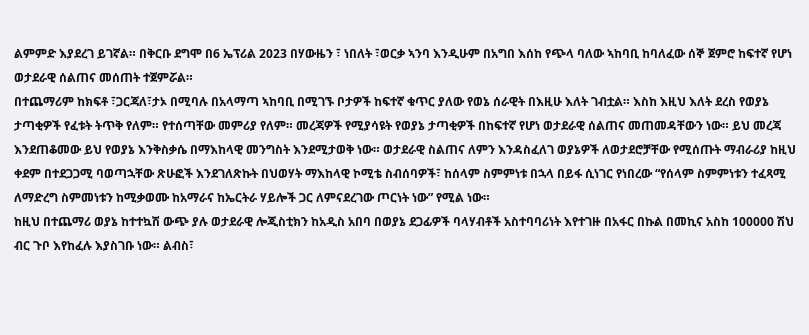ልምምድ እያደረገ ይገኛል። በቅርቡ ደግሞ በ6 ኤፕሪል 2023 በሃውዜን ፣ ነበለት ፣ወርቃ ኣንባ እንዲሁም በአግበ እሰከ የጭላ ባለው ኣከባቢ ከባለፈው ሰኞ ጀምሮ ከፍተኛ የሆነ ወታደራዊ ሰልጠና መሰጠት ተጀምሯል።
በተጨማሪም ከክፍቶ ፣ጋርጃለ፣ታኦ በሚባሉ በአላማጣ ኣከባቢ በሚገኙ ቦታዎች ከፍተኛ ቁጥር ያለው የወኔ ሰራዊት በእዚሁ እለት ገብቷል። እስከ እዚህ እለት ደረስ የወያኔ ታጣቂዎች የፈቱት ትጥቅ የለም። የተሰጣቸው መምሪያ የለም። መረጃዎች የሚያሳዩት የወያኔ ታጣቂዎች በከፍተኛ የሆነ ወታደራዊ ሰልጠና መጠመዳቸውን ነው። ይህ መረጃ እንደጠቆመው ይህ የወያኔ እንቅስቃሴ በማእከላዊ መንግስት እንደሚታወቅ ነው። ወታደራዊ ስልጠና ለምን እንዳስፈለገ ወያኔዎች ለወታደሮቻቸው የሚሰጡት ማብራሪያ ከዚህ ቀደም በተደጋጋሚ ባወጣኋቸው ጽሁፎች እንደገለጽኩት በህወሃት ማእከላዊ ኮሚቴ ስብሰባዎች፣ ከሰላም ስምምነቱ በኋላ በይፋ ሲነገር የነበረው “የሰላም ስምምነቱን ተፈጻሚ ለማድረግ ስምመነቱን ከሚቃወሙ ከአማራና ከኤርትራ ሃይሎች ጋር ለምናደረገው ጦርነት ነው” የሚል ነው።
ከዚህ በተጨማሪ ወያኔ ከተተኳሽ ውጭ ያሉ ወታደራዊ ሎጂስቲክን ከአዲስ አበባ በወያኔ ደጋፊዎች ባላሃብቶች አስተባባሪነት እየተገዙ በአፋር በኩል በመኪና አስከ 100000 ሽህ ብር ጉቦ እየከፈሉ እያስገቡ ነው። ልብስ፣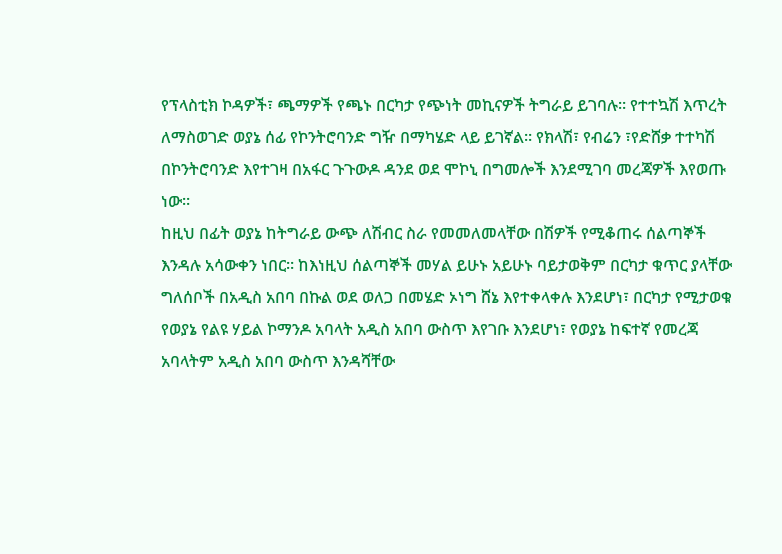የፕላስቲክ ኮዳዎች፣ ጫማዎች የጫኑ በርካታ የጭነት መኪናዎች ትግራይ ይገባሉ። የተተኳሽ እጥረት ለማስወገድ ወያኔ ሰፊ የኮንትሮባንድ ግዥ በማካሄድ ላይ ይገኛል። የክላሽ፣ የብሬን ፣የድሸቃ ተተካሽ በኮንትሮባንድ እየተገዛ በአፋር ጉጉውዶ ዳንደ ወደ ሞኮኒ በግመሎች እንደሚገባ መረጃዎች እየወጡ ነው።
ከዚህ በፊት ወያኔ ከትግራይ ውጭ ለሽብር ስራ የመመለመላቸው በሽዎች የሚቆጠሩ ሰልጣኞች እንዳሉ አሳውቀን ነበር። ከእነዚህ ሰልጣኞች መሃል ይሁኑ አይሁኑ ባይታወቅም በርካታ ቁጥር ያላቸው ግለሰቦች በአዲስ አበባ በኩል ወደ ወለጋ በመሄድ ኦነግ ሸኔ እየተቀላቀሉ እንደሆነ፣ በርካታ የሚታወቁ የወያኔ የልዩ ሃይል ኮማንዶ አባላት አዲስ አበባ ውስጥ እየገቡ እንደሆነ፣ የወያኔ ከፍተኛ የመረጃ አባላትም አዲስ አበባ ውስጥ እንዳሻቸው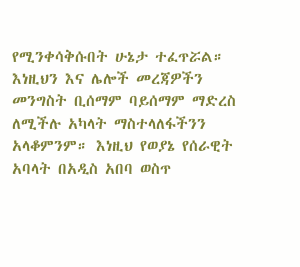የሚንቀሳቅሱበት ሁኔታ ተፈጥሯል። እነዚህን እና ሌሎች መረጃዎችን መንግስት ቢሰማም ባይሰማም ማድረስ ለሚችሉ አካላት ማስተላለፋችንን አላቆምንም። እነዚህ የወያኔ የሰራዊት አባላት በአዲስ አበባ ወስጥ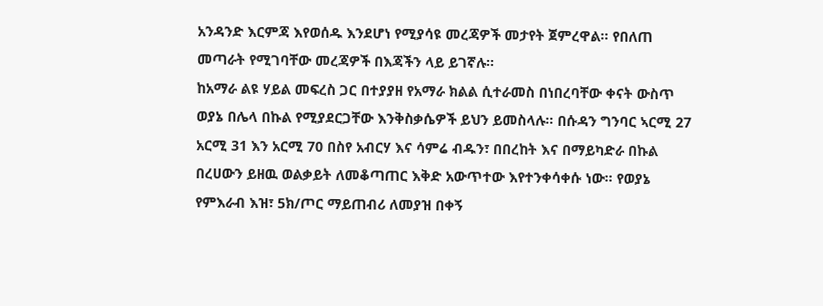አንዳንድ እርምጃ እየወሰዱ እንደሆነ የሚያሳዩ መረጃዎች መታየት ጀምረዋል። የበለጠ መጣራት የሚገባቸው መረጃዎች በእጃችን ላይ ይገኛሉ።
ከአማራ ልዩ ሃይል መፍረስ ጋር በተያያዘ የአማራ ክልል ሲተራመስ በነበረባቸው ቀናት ውስጥ ወያኔ በሌላ በኩል የሚያደርጋቸው እንቅስቃሴዎች ይህን ይመስላሉ። በሱዳን ግንባር ኣርሚ 27 አርሚ 31 እን አርሚ 70 በስየ አብርሃ እና ሳምሬ ብዱን፣ በበረከት እና በማይካድራ በኩል በረሀውን ይዘዉ ወልቃይት ለመቆጣጠር እቅድ አውጥተው እየተንቀሳቀሱ ነው። የወያኔ የምእራብ እዝ፣ 5ክ/ጦር ማይጠብሪ ለመያዝ በቀኝ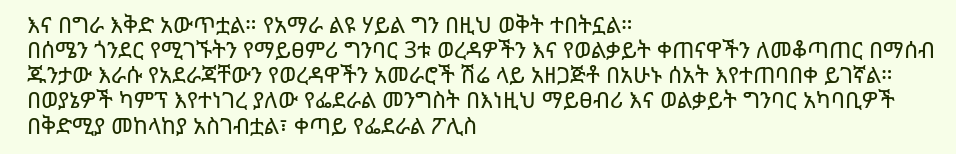እና በግራ እቅድ አውጥቷል። የአማራ ልዩ ሃይል ግን በዚህ ወቅት ተበትኗል።
በሰሜን ጎንደር የሚገኙትን የማይፀምሪ ግንባር 3ቱ ወረዳዎችን እና የወልቃይት ቀጠናዋችን ለመቆጣጠር በማሰብ ጁንታው እራሱ የአደራጃቸውን የወረዳዋችን አመራሮች ሽሬ ላይ አዘጋጅቶ በአሁኑ ሰአት እየተጠባበቀ ይገኛል። በወያኔዎች ካምፕ እየተነገረ ያለው የፌደራል መንግስት በእነዚህ ማይፀብሪ እና ወልቃይት ግንባር አካባቢዎች በቅድሚያ መከላከያ አስገብቷል፣ ቀጣይ የፌደራል ፖሊስ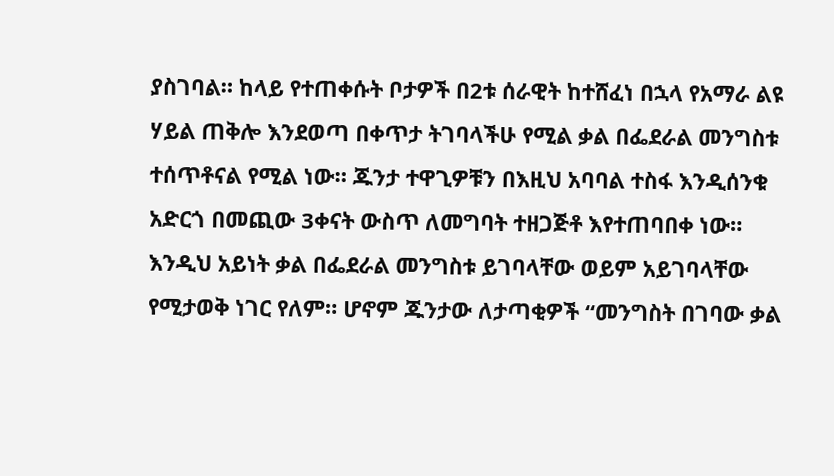ያስገባል። ከላይ የተጠቀሱት ቦታዎች በ2ቱ ሰራዊት ከተሸፈነ በኋላ የአማራ ልዩ ሃይል ጠቅሎ እንደወጣ በቀጥታ ትገባላችሁ የሚል ቃል በፌደራል መንግስቱ ተሰጥቶናል የሚል ነው። ጁንታ ተዋጊዎቹን በእዚህ አባባል ተስፋ እንዲሰንቁ አድርጎ በመጪው 3ቀናት ውስጥ ለመግባት ተዘጋጅቶ እየተጠባበቀ ነው።
እንዲህ አይነት ቃል በፌደራል መንግስቱ ይገባላቸው ወይም አይገባላቸው የሚታወቅ ነገር የለም። ሆኖም ጁንታው ለታጣቂዎች “መንግስት በገባው ቃል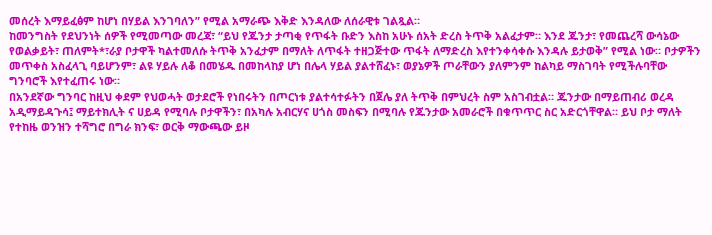መሰረት እማይፈፅም ከሆነ በሃይል እንገባለን” የሚል አማራጭ እቅድ እንዳለው ለሰራዊቱ ገልጿል።
ከመንግስት የደህንነት ሰዎች የሚመጣው መረጃ፣ “ይህ የጁንታ ታጣቂ የጥፋት ቡድን እስከ አሁኑ ሰአት ድረስ ትጥቅ አልፈታም። እንደ ጁንታ፣ የመጨረሻ ውሳኔው የወልቃይት፣ ጠለምት*፣ራያ ቦታዋች ካልተመለሱ ትጥቅ አንፈታም በማለት ለጥፋት ተዘጋጅተው ጥፋት ለማድረስ እየተንቀሳቀሱ እንዳሉ ይታወቅ” የሚል ነው። ቦታዎችን መጥቀስ አስፈላጊ ባይሆንም፣ ልዩ ሃይሉ ለቆ በመሄዱ በመከላከያ ሆነ በሌላ ሃይል ያልተሸፈኑ፣ ወያኔዎች ጦራቸውን ያለምንም ከልካይ ማስገባት የሚችሉባቸው ግንባሮች እየተፈጠሩ ነው።
በአንደኛው ግንባር ከዚህ ቀደም የህወሓት ወታደሮች የነበሩትን በጦርነቱ ያልተሳተፉትን በጀሌ ያለ ትጥቅ በምህረት ስም አስገብቷል። ጁንታው በማይጠብሪ ወረዳ አዲማይዳጉሳ፤ ማይተክሊት ና ሀይዳ የሚባሉ ቦታዋችን፣ በአካሉ አብርሃና ሀጎስ መስፍን በሚባሉ የጁንታው አመራሮች በቁጥጥር ስር አድርጎቸዋል። ይህ ቦታ ማለት የተከዜ ወንዝን ተሻግሮ በግራ ክንፍ፣ ወርቅ ማውጫው ይዞ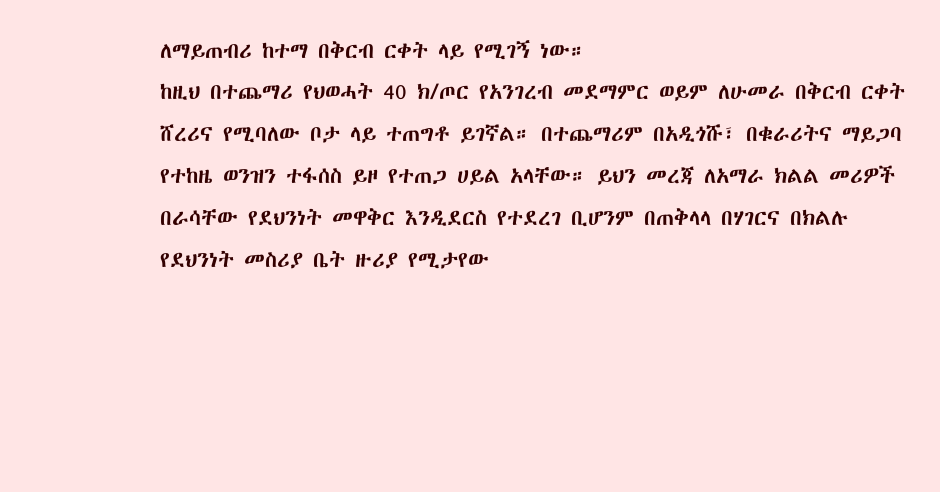ለማይጠብሪ ከተማ በቅርብ ርቀት ላይ የሚገኝ ነው።
ከዚህ በተጨማሪ የህወሓት 40 ክ/ጦር የአንገረብ መደማምር ወይም ለሁመራ በቅርብ ርቀት ሸረሪና የሚባለው ቦታ ላይ ተጠግቶ ይገኛል። በተጨማሪም በአዲጎሹ፣ በቁራሪትና ማይጋባ የተከዜ ወንዝን ተፋሰስ ይዞ የተጠጋ ሀይል አላቸው። ይህን መረጃ ለአማራ ክልል መሪዎች በራሳቸው የደህንነት መዋቅር እንዲደርስ የተደረገ ቢሆንም በጠቅላላ በሃገርና በክልሉ የደህንነት መስሪያ ቤት ዙሪያ የሚታየው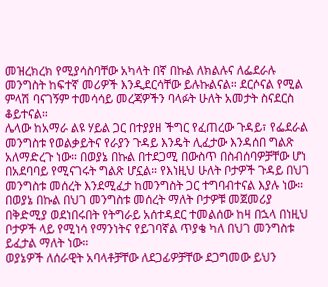መዝረክረክ የሚያሳስባቸው አካላት በኛ በኩል ለክልሉና ለፌደራሉ መንግስት ከፍተኛ መሪዎች እንዲደርሳቸው ይሉኩልናል። ደርሶናል የሚል ምላሽ ባናገኝም ተመሳሳይ መረጃዎችን ባላፉት ሁለት አመታት ስናደርስ ቆይተናል።
ሌላው ከአማራ ልዩ ሃይል ጋር በተያያዘ ችግር የፈጠረው ጉዳይ፣ የፌደራል መንግስቱ የወልቃይትና የራያን ጉዳይ እንዴት ሊፈታው እንዳሰበ ግልጽ አለማድረጉ ነው። በወያኔ በኩል በተደጋሚ በውስጥ በስብሰባዎቻቸው ሆነ በአደባባይ የሚናገሩት ግልጽ ሆኗል። የእነዚህ ሁለት ቦታዎች ጉዳይ በህገ መንግስቱ መሰረት እንደሚፈታ ከመንግስት ጋር ተግባብተናል እያሉ ነው። በወያኔ በኩል በህገ መንግስቱ መሰረት ማለት ቦታዎቹ መጀመሪያ በቅድሚያ ወደነበሩበት የትግራይ አሰተዳደር ተመልሰው ከዛ በኋላ በነዚህ ቦታዎች ላይ የሚነሳ የማንነትና የይገባኛል ጥያቄ ካለ በህገ መንግስቱ ይፈታል ማለት ነው።
ወያኔዎች ለሰራዊት አባላቶቻቸው ለደጋፊዎቻቸው ደጋግመው ይህን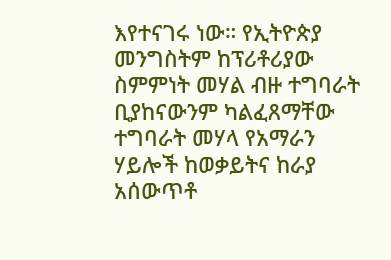እየተናገሩ ነው። የኢትዮጵያ መንግስትም ከፕሪቶሪያው ስምምነት መሃል ብዙ ተግባራት ቢያከናውንም ካልፈጸማቸው ተግባራት መሃላ የአማራን ሃይሎች ከወቃይትና ከራያ አሰውጥቶ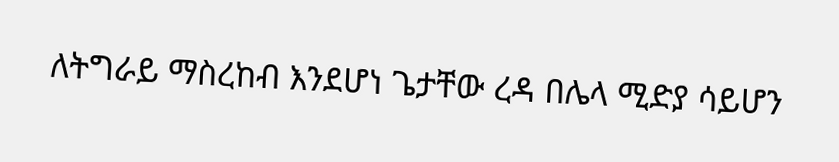ለትግራይ ማስረከብ እንደሆነ ጌታቸው ረዳ በሌላ ሚድያ ሳይሆን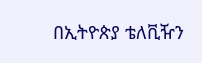በኢትዮጵያ ቴለቪዥን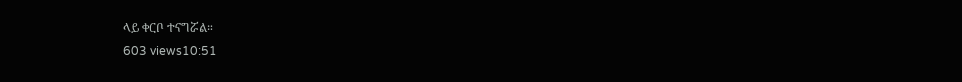ላይ ቀርቦ ተናግሯል።
603 views10:51